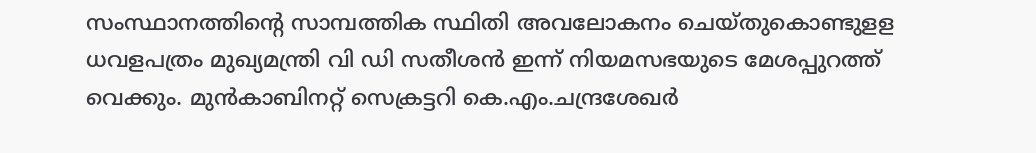സംസ്ഥാനത്തിന്റെ സാമ്പത്തിക സ്ഥിതി അവലോകനം ചെയ്തുകൊണ്ടുളള ധവളപത്രം മുഖ്യമന്ത്രി വി ഡി സതീശന്‍ ഇന്ന് നിയമസഭയുടെ മേശപ്പുറത്ത് വെക്കും. മുന്‍കാബിനറ്റ് സെക്രട്ടറി കെ.എം.ചന്ദ്രശേഖര്‍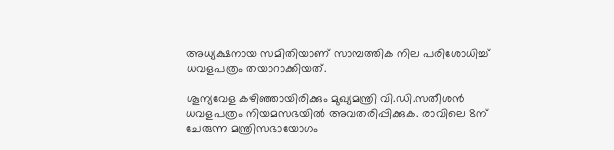അധ്യക്ഷനായ സമിതിയാണ് സാമ്പത്തിക നില പരിശോധിച്ച് ധവളപത്രം തയാറാക്കിയത്.

ശൂന്യവേള കഴിഞ്ഞായിരിക്കും മുഖ്യമന്ത്രി വി.ഡി.സതീശന്‍ ധവളപത്രം നിയമസഭയില്‍ അവതരിപ്പിക്കുക. രാവിലെ 8ന് ചേരുന്ന മന്ത്രിസഭായോഗം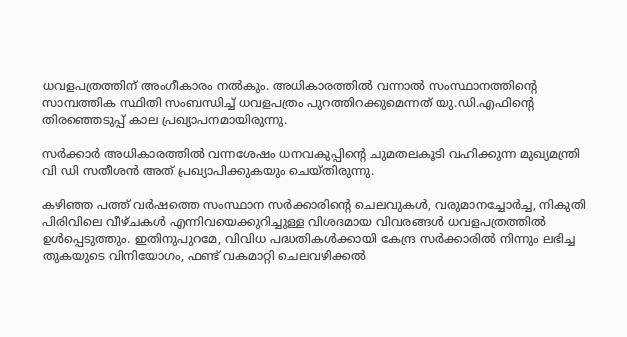ധവളപത്രത്തിന് അംഗീകാരം നല്‍കും. അധികാരത്തില്‍ വന്നാല്‍ സംസ്ഥാനത്തിന്റെ സാമ്പത്തിക സ്ഥിതി സംബന്ധിച്ച് ധവളപത്രം പുറത്തിറക്കുമെന്നത് യു.ഡി.എഫിന്റെ തിരഞ്ഞെടുപ്പ് കാല പ്രഖ്യാപനമായിരുന്നു.

സര്‍ക്കാര്‍ അധികാരത്തില്‍ വന്നശേഷം ധനവകുപ്പിന്റെ ചുമതലകൂടി വഹിക്കുന്ന മുഖ്യമന്ത്രി വി ഡി സതീശന്‍ അത് പ്രഖ്യാപിക്കുകയും ചെയ്തിരുന്നു.

കഴിഞ്ഞ പത്ത് വര്‍ഷത്തെ സംസ്ഥാന സര്‍ക്കാരിന്റെ ചെലവുകള്‍, വരുമാനച്ചോര്‍ച്ച, നികുതി പിരിവിലെ വീഴ്ചകള്‍ എന്നിവയെക്കുറിച്ചുള്ള വിശദമായ വിവരങ്ങള്‍ ധവളപത്രത്തില്‍ ഉള്‍പ്പെടുത്തും. ഇതിനുപുറമേ, വിവിധ പദ്ധതികള്‍ക്കായി കേന്ദ്ര സര്‍ക്കാരില്‍ നിന്നും ലഭിച്ച തുകയുടെ വിനിയോഗം, ഫണ്ട് വകമാറ്റി ചെലവഴിക്കല്‍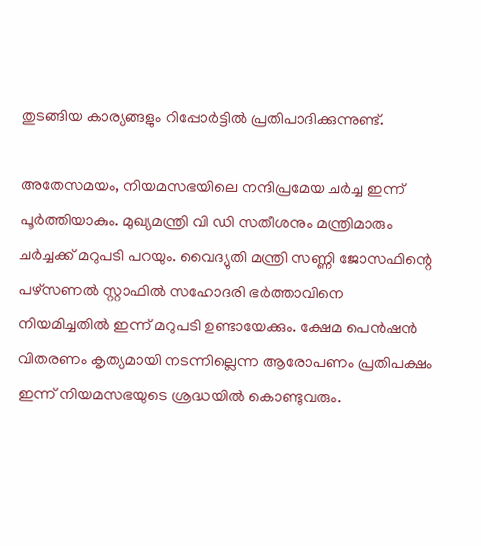തുടങ്ങിയ കാര്യങ്ങളും റിപ്പോര്‍ട്ടില്‍ പ്രതിപാദിക്കുന്നുണ്ട്.

അതേസമയം, നിയമസഭയിലെ നന്ദിപ്രമേയ ചര്‍ച്ച ഇന്ന് പൂര്‍ത്തിയാകും. മുഖ്യമന്ത്രി വി ഡി സതീശനും മന്ത്രിമാരും ചര്‍ച്ചക്ക് മറുപടി പറയും. വൈദ്യുതി മന്ത്രി സണ്ണി ജോസഫിന്റെ പഴ്‌സണല്‍ സ്റ്റാഫില്‍ സഹോദരി ഭര്‍ത്താവിനെ നിയമിച്ചതില്‍ ഇന്ന് മറുപടി ഉണ്ടായേക്കും. ക്ഷേമ പെന്‍ഷന്‍ വിതരണം കൃത്യമായി നടന്നില്ലെന്ന ആരോപണം പ്രതിപക്ഷം ഇന്ന് നിയമസഭയുടെ ശ്രദ്ധയില്‍ കൊണ്ടുവരും.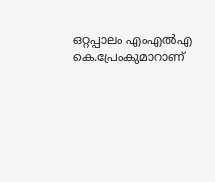ഒറ്റപ്പാലം എംഎല്‍എ കെ.പ്രേംകുമാറാണ്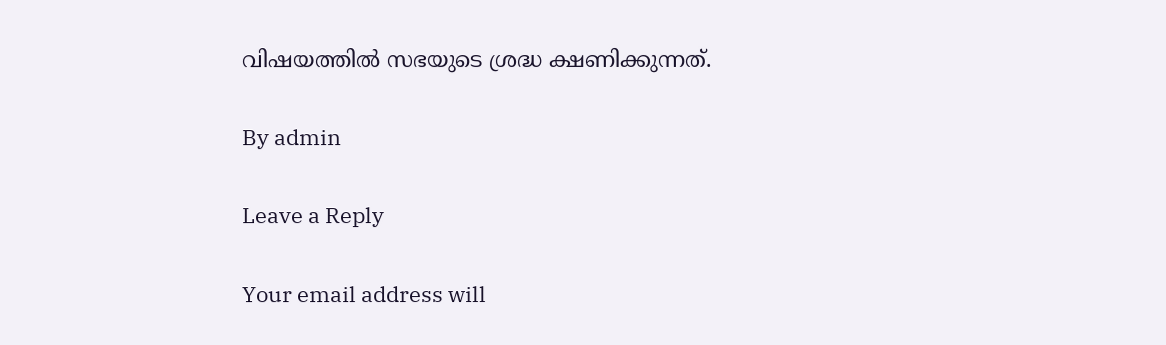വിഷയത്തില്‍ സഭയുടെ ശ്രദ്ധ ക്ഷണിക്കുന്നത്.

By admin

Leave a Reply

Your email address will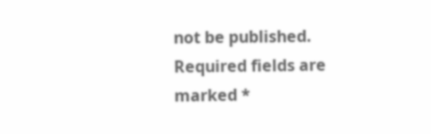not be published. Required fields are marked *